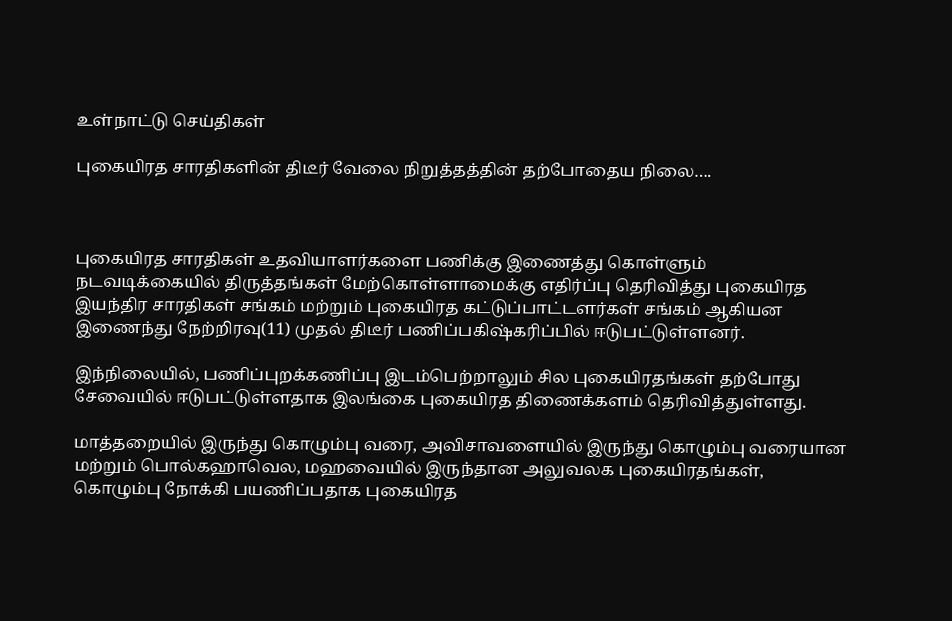உள்நாட்டு செய்திகள்

புகையிரத சாரதிகளின் திடீர் வேலை நிறுத்தத்தின் தற்போதைய நிலை….



புகையிரத சாரதிகள் உதவியாளர்களை பணிக்கு இணைத்து கொள்ளும் நடவடிக்கையில் திருத்தங்கள் மேற்கொள்ளாமைக்கு எதிர்ப்பு தெரிவித்து புகையிரத இயந்திர சாரதிகள் சங்கம் மற்றும் புகையிரத கட்டுப்பாட்டளர்கள் சங்கம் ஆகியன இணைந்து நேற்றிரவு(11) முதல் திடீர் பணிப்பகிஷ்கரிப்பில் ஈடுபட்டுள்ளனர்.

இந்நிலையில், பணிப்புறக்கணிப்பு இடம்பெற்றாலும் சில புகையிரதங்கள் தற்போது சேவையில் ஈடுபட்டுள்ளதாக இலங்கை புகையிரத திணைக்களம் தெரிவித்துள்ளது.

மாத்தறையில் இருந்து கொழும்பு வரை, அவிசாவளையில் இருந்து கொழும்பு வரையான மற்றும் பொல்கஹாவெல, மஹவையில் இருந்தான அலுவலக புகையிரதங்கள், கொழும்பு நோக்கி பயணிப்பதாக புகையிரத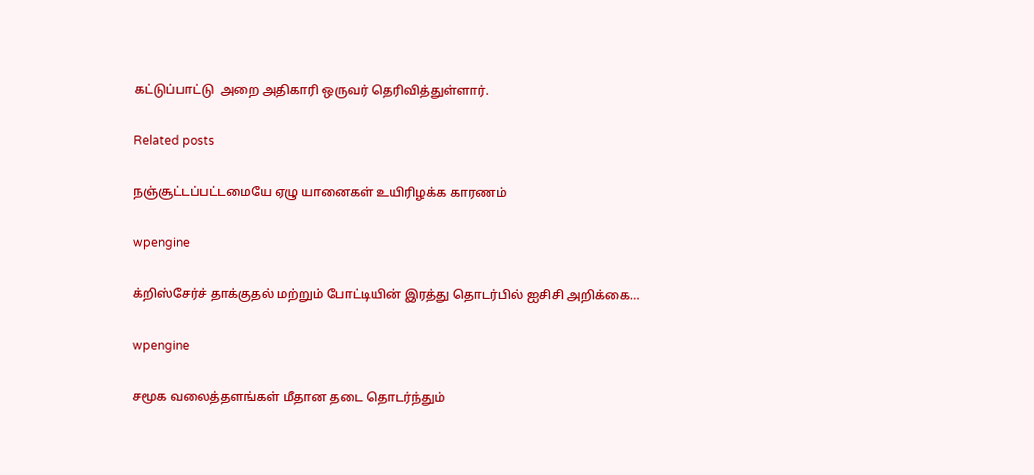கட்டுப்பாட்டு  அறை அதிகாரி ஒருவர் தெரிவித்துள்ளார்.

Related posts

நஞ்சூட்டப்பட்டமையே ஏழு யானைகள் உயிரிழக்க காரணம்

wpengine

க்றிஸ்சேர்ச் தாக்குதல் மற்றும் போட்டியின் இரத்து தொடர்பில் ஐசிசி அறிக்கை…

wpengine

சமூக வலைத்தளங்கள் மீதான தடை தொடர்ந்தும்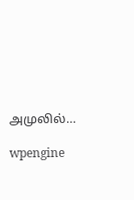அமுலில்…

wpengine